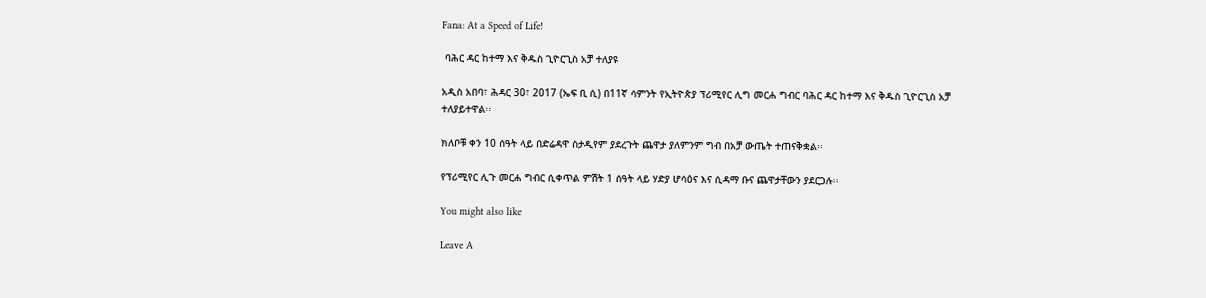Fana: At a Speed of Life!

 ባሕር ዳር ከተማ እና ቅዱስ ጊዮርጊስ አቻ ተለያዩ

አዲስ አበባ፣ ሕዳር 30፣ 2017 (ኤፍ ቢ ሲ) በ11ኛ ሳምንት የኢትዮጵያ ፕሪሚየር ሊግ መርሐ ግብር ባሕር ዳር ከተማ እና ቅዱስ ጊዮርጊስ አቻ ተለያይተዋል፡፡

ክለቦቹ ቀን 10 ሰዓት ላይ በድሬዳዋ ስታዲየም ያደረጉት ጨዋታ ያለምንም ግብ በአቻ ውጤት ተጠናቅቋል፡፡

የፕሪሚየር ሊጉ መርሐ ግብር ሲቀጥል ምሽት 1 ሰዓት ላይ ሃድያ ሆሳዕና እና ሲዳማ ቡና ጨዋታቸውን ያደርጋሉ፡፡

You might also like

Leave A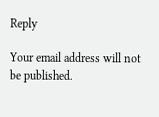Reply

Your email address will not be published.